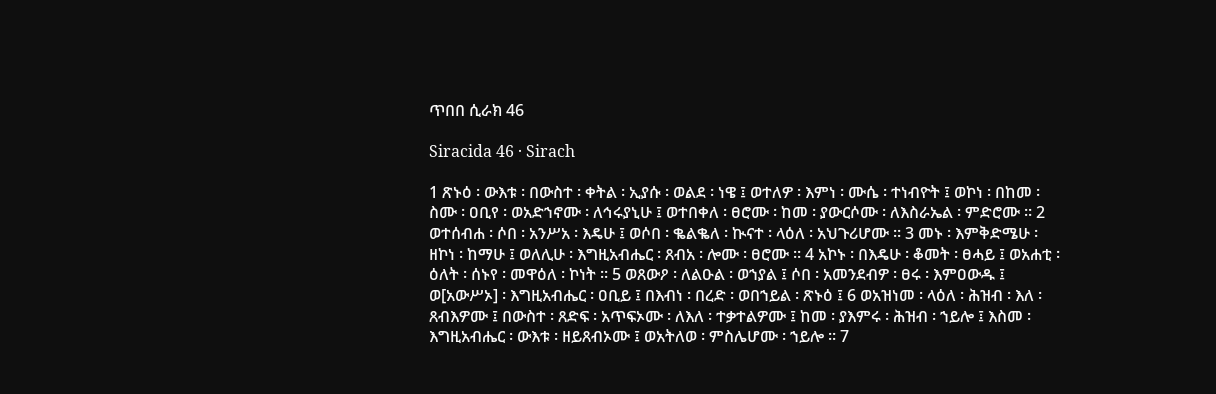ጥበበ ሲራክ 46

Siracida 46 · Sirach

1 ጽኑዕ ፡ ውእቱ ፡ በውስተ ፡ ቀትል ፡ ኢያሱ ፡ ወልደ ፡ ነዌ ፤ ወተለዎ ፡ እምነ ፡ ሙሴ ፡ ተነብዮት ፤ ወኮነ ፡ በከመ ፡ ስሙ ፡ ዐቢየ ፡ ወአድኀኖሙ ፡ ለኅሩያኒሁ ፤ ወተበቀለ ፡ ፀሮሙ ፡ ከመ ፡ ያውርሶሙ ፡ ለእስራኤል ፡ ምድሮሙ ። 2 ወተሰብሐ ፡ ሶበ ፡ አንሥአ ፡ እዴሁ ፤ ወሶበ ፡ ቈልቈለ ፡ ኲናተ ፡ ላዕለ ፡ አህጉሪሆሙ ። 3 መኑ ፡ እምቅድሜሁ ፡ ዘኮነ ፡ ከማሁ ፤ ወለሊሁ ፡ እግዚአብሔር ፡ ጸብአ ፡ ሎሙ ፡ ፀሮሙ ። 4 አኮኑ ፡ በእዴሁ ፡ ቆመት ፡ ፀሓይ ፤ ወአሐቲ ፡ ዕለት ፡ ሰኑየ ፡ መዋዕለ ፡ ኮነት ። 5 ወጸውዖ ፡ ለልዑል ፡ ወኀያል ፤ ሶበ ፡ አመንደብዎ ፡ ፀሩ ፡ እምዐውዱ ፤ ወ[አውሥኦ] ፡ እግዚአብሔር ፡ ዐቢይ ፤ በእብነ ፡ በረድ ፡ ወበኀይል ፡ ጽኑዕ ፤ 6 ወአዝነመ ፡ ላዕለ ፡ ሕዝብ ፡ እለ ፡ ጸብእዎሙ ፤ በውስተ ፡ ጸድፍ ፡ አጥፍኦሙ ፡ ለእለ ፡ ተቃተልዎሙ ፤ ከመ ፡ ያእምሩ ፡ ሕዝብ ፡ ኀይሎ ፤ እስመ ፡ እግዚአብሔር ፡ ውእቱ ፡ ዘይጸብኦሙ ፤ ወአትለወ ፡ ምስሌሆሙ ፡ ኀይሎ ። 7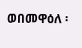ወበመዋዕለ ፡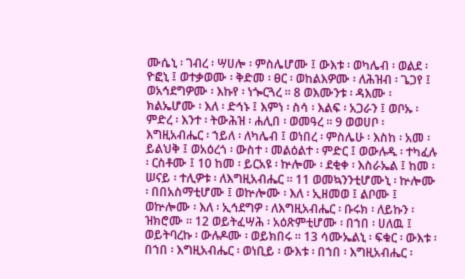ሙሴኒ ፡ ገብረ ፡ ሣሀሎ ፡ ምስሌሆሙ ፤ ውእቱ ፡ ወካሌብ ፡ ወልደ ፡ ዮፎኒ ፤ ወተቃወሙ ፡ ቅድመ ፡ ፀር ፡ ወከልእዎሙ ፡ ለሕዝብ ፡ ጌጋየ ፤ ወአኅደግዎሙ ፡ እኩየ ፡ ነጐርጓረ ። 8 ወእሙንቱ ፡ ዳእሙ ፡ ክልኤሆሙ ፡ እለ ፡ ድኅኑ ፤ እምነ ፡ ስሳ ፡ እልፍ ፡ አጋራን ፤ ወቦኡ ፡ ምድረ ፡ እንተ ፡ ትውሕዝ ፡ ሐሊበ ፡ ወመዓረ ። 9 ወወሀቦ ፡ እግዚአብሔር ፡ ኀይለ ፡ ለካሌብ ፤ ወነበረ ፡ ምስሌሁ ፡ እስከ ፡ አመ ፡ ይልህቅ ፤ ወአዕረጎ ፡ ውስተ ፡ መልዕልተ ፡ ምድር ፤ ወውሉዱ ፡ ተካፈሉ ፡ ርስቶሙ ፤ 10 ከመ ፡ ይርአዩ ፡ ኵሎሙ ፡ ደቂቀ ፡ እስራኤል ፤ ከመ ፡ ሠናይ ፡ ተሊዎቱ ፡ ለእግዚአብሔር ። 11 ወመኳንንቲሆሙኒ ፡ ኵሎሙ ፡ በበአስማቲሆሙ ፤ ወኵሎሙ ፡ እለ ፡ ኢዘመወ ፤ ልቦሙ ፤ ወኵሎሙ ፡ እለ ፡ ኢኅደግዎ ፡ ለእግዚአብሔር ፡ ቡሩክ ፡ ለይኩን ፡ ዝክሮሙ ። 12 ወይትፈሣሕ ፡ አዕጽምቲሆሙ ፡ በኀበ ፡ ሀለዉ ፤ ወይትባረኩ ፡ ውሉዶሙ ፡ ወይክበሩ ። 13 ሳሙኤልኒ ፡ ፍቁር ፡ ውእቱ ፡ በኀበ ፡ እግዚአብሔር ፡ ወነቢይ ፡ ውእቱ ፡ በኀበ ፡ እግዚአብሔር ፡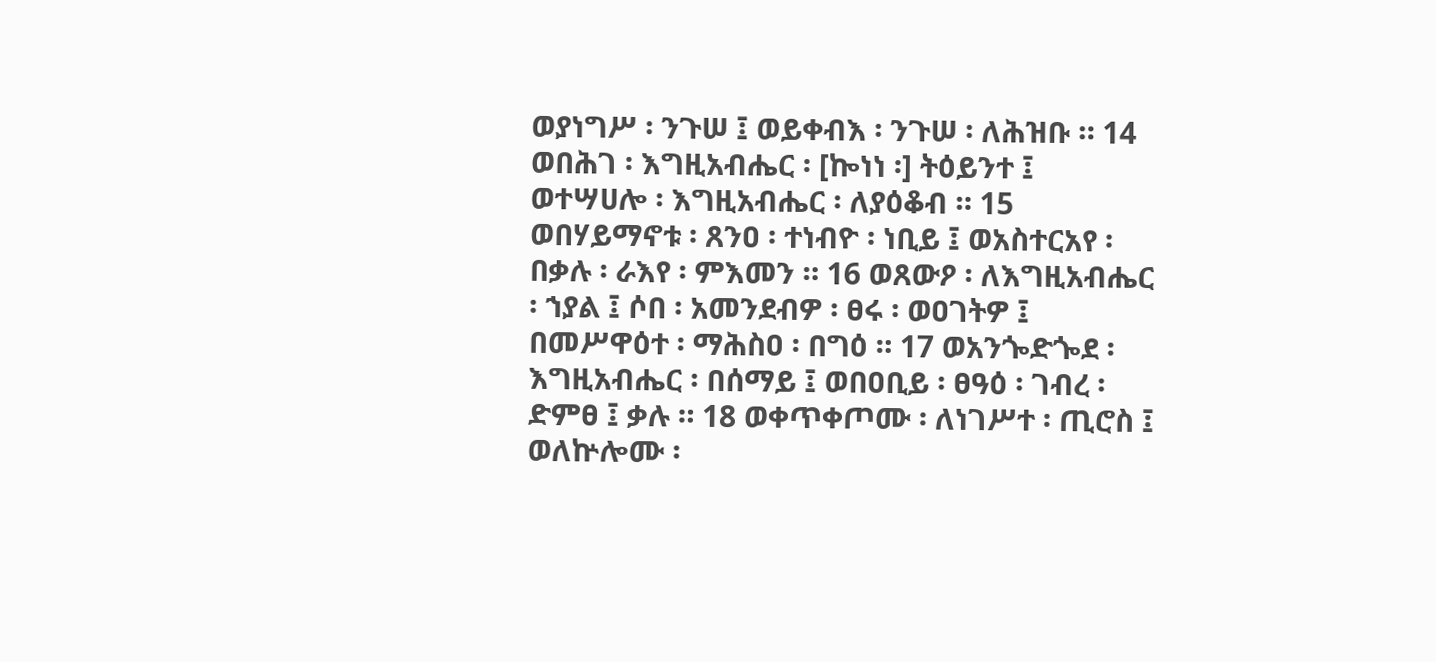ወያነግሥ ፡ ንጉሠ ፤ ወይቀብእ ፡ ንጉሠ ፡ ለሕዝቡ ። 14 ወበሕገ ፡ እግዚአብሔር ፡ [ኰነነ ፡] ትዕይንተ ፤ ወተሣሀሎ ፡ እግዚአብሔር ፡ ለያዕቆብ ። 15 ወበሃይማኖቱ ፡ ጸንዐ ፡ ተነብዮ ፡ ነቢይ ፤ ወአስተርአየ ፡ በቃሉ ፡ ራእየ ፡ ምእመን ። 16 ወጸውዖ ፡ ለእግዚአብሔር ፡ ኀያል ፤ ሶበ ፡ አመንደብዎ ፡ ፀሩ ፡ ወዐገትዎ ፤ በመሥዋዕተ ፡ ማሕስዐ ፡ በግዕ ። 17 ወአንጐድጐደ ፡ እግዚአብሔር ፡ በሰማይ ፤ ወበዐቢይ ፡ ፀዓዕ ፡ ገብረ ፡ ድምፀ ፤ ቃሉ ። 18 ወቀጥቀጦሙ ፡ ለነገሥተ ፡ ጢሮስ ፤ ወለኵሎሙ ፡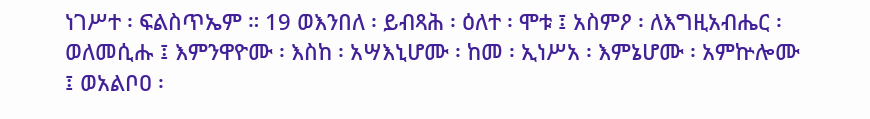ነገሥተ ፡ ፍልስጥኤም ። 19 ወእንበለ ፡ ይብጻሕ ፡ ዕለተ ፡ ሞቱ ፤ አስምዖ ፡ ለእግዚአብሔር ፡ ወለመሲሑ ፤ እምንዋዮሙ ፡ እስከ ፡ አሣእኒሆሙ ፡ ከመ ፡ ኢነሥአ ፡ እምኔሆሙ ፡ አምኵሎሙ ፤ ወአልቦዐ ፡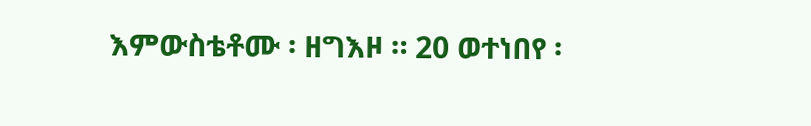እምውስቴቶሙ ፡ ዘግእዞ ። 20 ወተነበየ ፡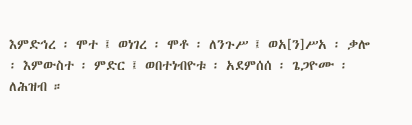እምድኅረ ፡ ሞተ ፤ ወነገረ ፡ ሞቶ ፡ ለንጉሥ ፤ ወአ[ን]ሥአ ፡ ቃሎ ፡ እምውስተ ፡ ምድር ፤ ወበተነብዮቱ ፡ አደምሰሰ ፡ ጌጋዮሙ ፡ ለሕዝብ ።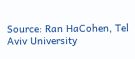Source: Ran HaCohen, Tel Aviv University